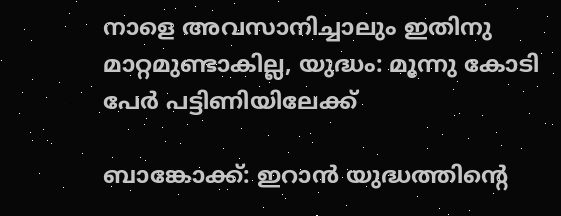നാളെ അവസാനിച്ചാലും ഇതിനു മാറ്റമുണ്ടാകില്ല, യുദ്ധം: മൂന്നു കോടി പേർ പട്ടിണിയിലേക്ക്

ബാങ്കോക്ക്: ഇറാൻ യുദ്ധത്തിന്‍റെ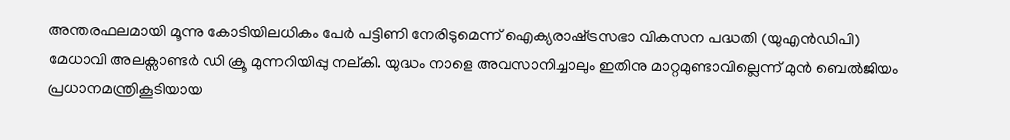അന്തരഫലമായി മൂന്നു കോടിയിലധികം പേർ പട്ടിണി നേരിടുമെന്ന് ഐക്യരാഷ്‌ട്രസഭാ വികസന പദ്ധതി (യുഎൻഡിപി) മേധാവി അലക്സാണ്ടർ ഡി ക്രൂ മുന്നറിയിപ്പു നല്കി. യുദ്ധം നാളെ അവസാനിച്ചാലും ഇതിനു മാറ്റമുണ്ടാവില്ലെന്ന് മുൻ ബെൽജിയം പ്രധാനമന്ത്രികൂടിയായ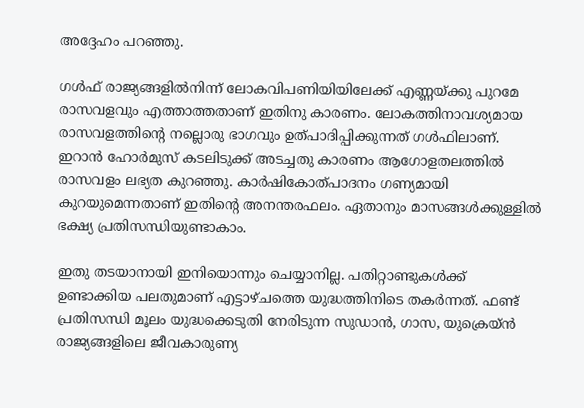അദ്ദേഹം പറഞ്ഞു.

ഗൾഫ് രാജ്യങ്ങളിൽനിന്ന് ലോകവിപണിയിയിലേക്ക് എണ്ണയ്ക്കു പുറമേ രാസവളവും എത്താത്തതാണ് ഇതിനു കാരണം. ലോകത്തിനാവശ്യമായ രാസവളത്തിന്‍റെ നല്ലൊരു ഭാഗവും ഉത്പാദിപ്പിക്കുന്നത് ഗൾഫിലാണ്. ഇറാൻ ഹോർമുസ് കടലിടുക്ക് അടച്ചതു കാരണം ആഗോളതലത്തിൽ രാസവളം ലഭ്യത കുറഞ്ഞു. കാർഷികോത്പാദനം ഗണ്യമായി കുറയുമെന്നതാണ് ഇതിന്‍റെ അനന്തരഫലം. ഏതാനും മാസങ്ങൾക്കുള്ളിൽ ഭക്ഷ്യ പ്രതിസന്ധിയുണ്ടാകാം.

ഇതു തടയാനായി ഇനിയൊന്നും ചെയ്യാനില്ല. പതിറ്റാണ്ടുകൾക്ക് ഉണ്ടാക്കിയ പലതുമാണ് എട്ടാഴ്ചത്തെ യുദ്ധത്തിനിടെ തകർന്നത്. ഫണ്ട് പ്രതിസന്ധി മൂലം യുദ്ധക്കെടുതി നേരിടുന്ന സുഡാൻ, ഗാസ, യുക്രെയ്ൻ രാജ്യങ്ങളിലെ ജീവകാരുണ്യ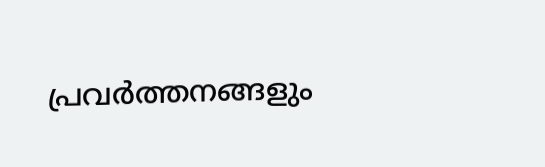പ്രവർത്തനങ്ങളും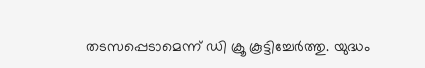തടസപ്പെടാമെന്ന് ഡി ക്രൂ കൂട്ടിച്ചേർത്തു. യുദ്ധം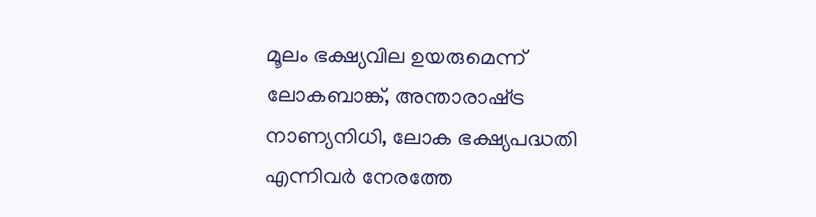മൂലം ഭക്ഷ്യവില ഉയരുമെന്ന് ലോകബാങ്ക്, അന്താരാഷ്‌ട്ര നാണ്യനിധി, ലോക ഭക്ഷ്യപദ്ധതി എന്നിവർ നേരത്തേ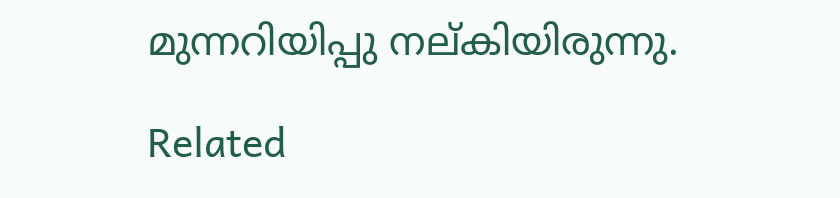മുന്നറിയിപ്പു നല്കിയിരുന്നു.

Related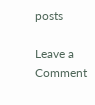posts

Leave a Comment